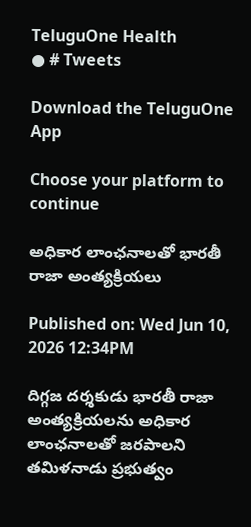TeluguOne Health
● # Tweets

Download the TeluguOne App

Choose your platform to continue

అధికార లాంఛనాలతో భారతీ రాజా అంత్యక్రియలు

Published on: Wed Jun 10, 2026 12:34PM

దిగ్గజ దర్శకుడు భారతీ రాజా అంత్యక్రియలను అధికార  లాంఛనాలతో జరపాలని తమిళనాడు ప్రభుత్వం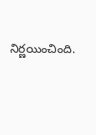నిర్ణయించింది.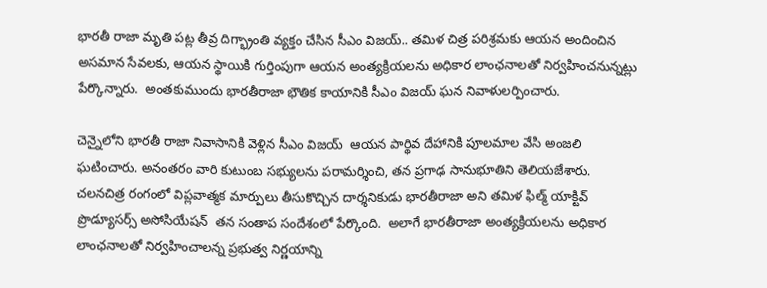భారతీ రాజా మృతి పట్ల తీవ్ర దిగ్భ్రాంతి వ్యక్తం చేసిన సీఎం విజయ్.. తమిళ చిత్ర పరిశ్రమకు ఆయన అందించిన అసమాన సేవలకు, ఆయన స్థాయికి గుర్తింపుగా ఆయన అంత్యక్రియలను అధికార లాంఛనాలతో నిర్వహించనున్నట్లు పేర్కొన్నారు.  అంతకుముందు భారతీరాజా భౌతిక కాయానికి సీఎం విజయ్ ఘన నివాళులర్పించారు.

చెన్నైలోని భారతీ రాజా నివాసానికి వెళ్లిన సీఎం విజయ్  ఆయన పార్థివ దేహానికి పూలమాల వేసి అంజలి ఘటించారు. అనంతరం వారి కుటుంబ సభ్యులను పరామర్శించి, తన ప్రగాఢ సానుభూతిని తెలియజేశారు.    చలనచిత్ర రంగంలో విప్లవాత్మక మార్పులు తీసుకొచ్చిన దార్శనికుడు భారతీరాజా అని తమిళ ఫిల్మ్ యాక్టివ్ ప్రొడ్యూసర్స్ అసోసియేషన్  తన సంతాప సందేశంలో పేర్కొంది.  అలాగే భారతీరాజా అంత్యక్రియలను అధికార లాంఛనాలతో నిర్వహించాలన్న ప్రభుత్వ నిర్ణయాన్ని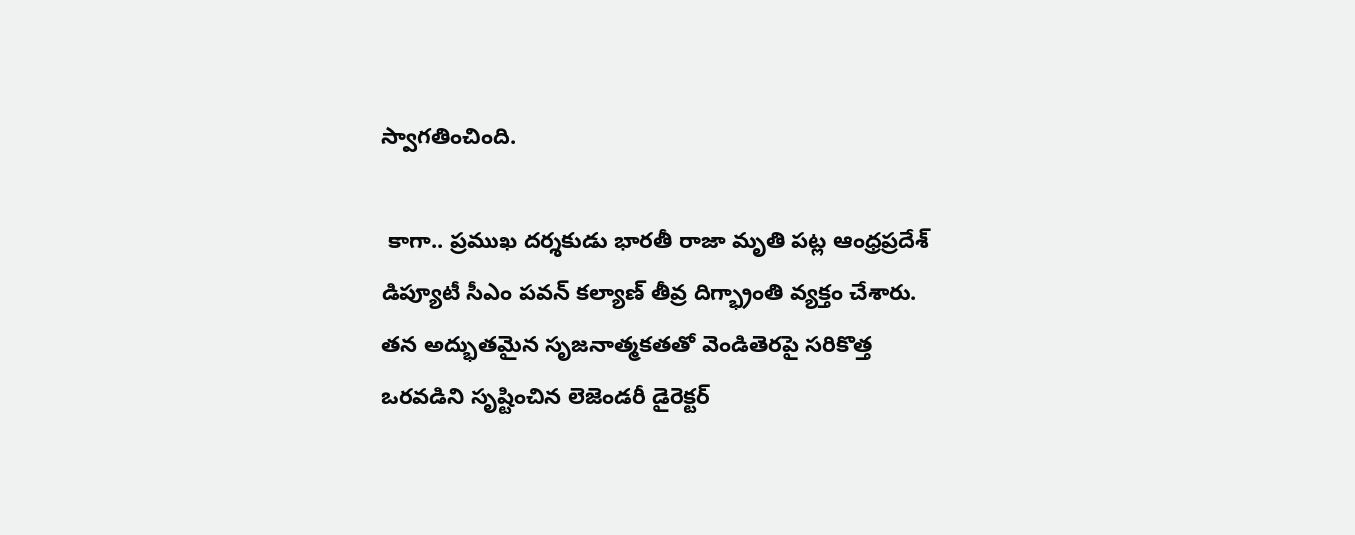స్వాగతించింది.

 కాగా.. ప్రముఖ దర్శకుడు భారతీ రాజా మృతి పట్ల ఆంధ్రప్రదేశ్ డిప్యూటీ సీఎం పవన్ కల్యాణ్ తీవ్ర దిగ్భ్రాంతి వ్యక్తం చేశారు.  తన అద్భుతమైన సృజనాత్మకతతో వెండితెరపై సరికొత్త ఒరవడిని సృష్టించిన లెజెండరీ డైరెక్టర్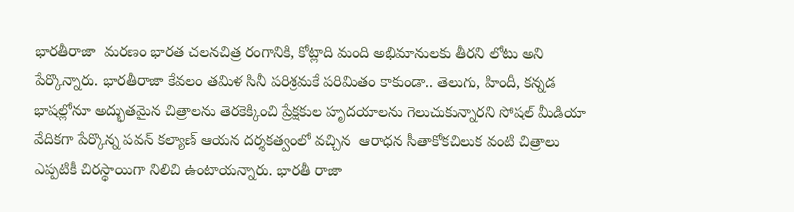భారతీరాజా  మరణం భారత చలనచిత్ర రంగానికి, కోట్లాది మంది అభిమానులకు తీరని లోటు అని పేర్కొన్నారు. భారతీరాజా కేవలం తమిళ సినీ పరిశ్రమకే పరిమితం కాకుండా.. తెలుగు, హిందీ, కన్నడ భాషల్లోనూ అద్భుతమైన చిత్రాలను తెరకెక్కించి ప్రేక్షకుల హృదయాలను గెలుచుకున్నారని సోషల్ మీడియా వేదికగా పేర్కొన్న పవన్ కల్యాణ్ ఆయన దర్శకత్వంలో వచ్చిన  ఆరాధన సీతాకోకచిలుక వంటి చిత్రాలు ఎప్పటికీ చిరస్థాయిగా నిలిచి ఉంటాయన్నారు. భారతీ రాజా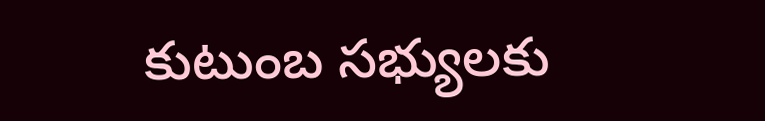కుటుంబ సభ్యులకు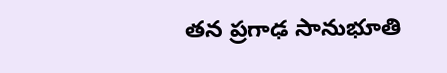తన ప్రగాఢ సానుభూతి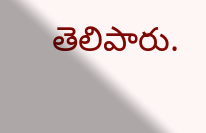తెలిపారు.